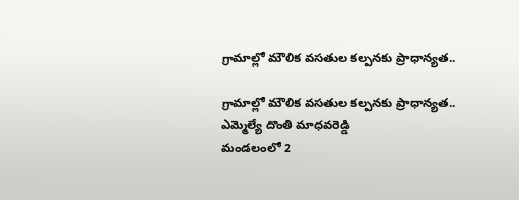గ్రామాల్లో మౌలిక వసతుల కల్పనకు ప్రాధాన్యత..

గ్రామాల్లో మౌలిక వసతుల కల్పనకు ప్రాధాన్యత..
ఎమ్మెల్యే దొంతి మాధవరెడ్డి
మండలంలో 2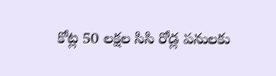కోట్ల 50 లక్షల సిసి రోడ్ల పనులకు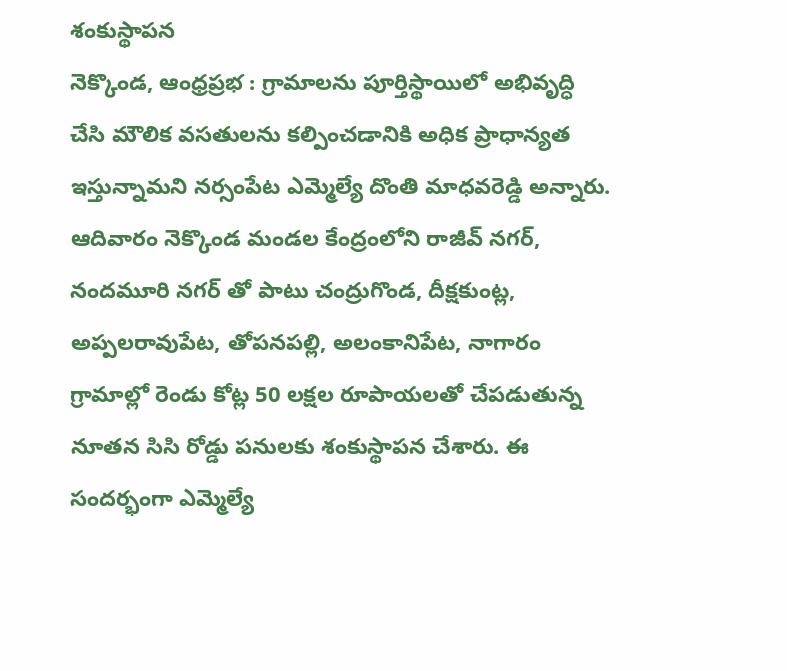శంకుస్థాపన
నెక్కొండ, ఆంధ్రప్రభ : గ్రామాలను పూర్తిస్థాయిలో అభివృద్ధి చేసి మౌలిక వసతులను కల్పించడానికి అధిక ప్రాధాన్యత ఇస్తున్నామని నర్సంపేట ఎమ్మెల్యే దొంతి మాధవరెడ్డి అన్నారు. ఆదివారం నెక్కొండ మండల కేంద్రంలోని రాజీవ్ నగర్, నందమూరి నగర్ తో పాటు చంద్రుగొండ, దీక్షకుంట్ల, అప్పలరావుపేట, తోపనపల్లి, అలంకానిపేట, నాగారం గ్రామాల్లో రెండు కోట్ల 50 లక్షల రూపాయలతో చేపడుతున్న నూతన సిసి రోడ్డు పనులకు శంకుస్థాపన చేశారు. ఈ సందర్భంగా ఎమ్మెల్యే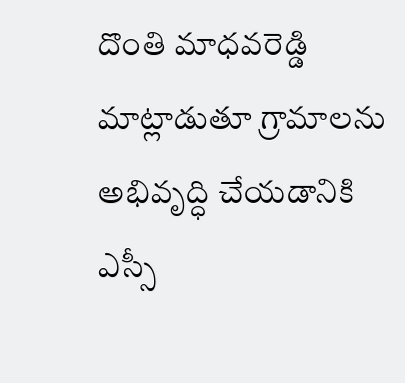దొంతి మాధవరెడ్డి మాట్లాడుతూ గ్రామాలను అభివృద్ధి చేయడానికి ఎస్సీ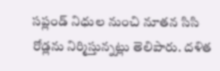సప్లండ్ నిధుల నుంచి నూతన సిసి రోడ్లను నిర్మిస్తున్నట్లు తెలిపారు. దళిత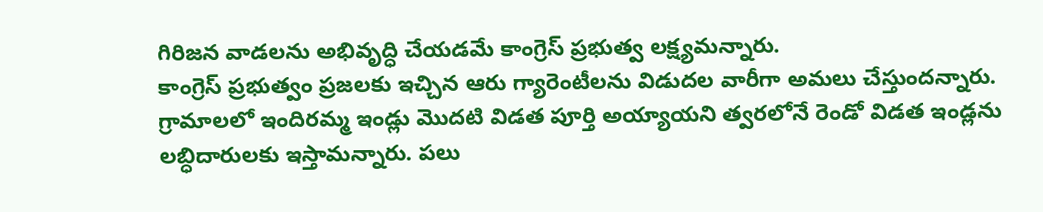గిరిజన వాడలను అభివృద్ధి చేయడమే కాంగ్రెస్ ప్రభుత్వ లక్ష్యమన్నారు.
కాంగ్రెస్ ప్రభుత్వం ప్రజలకు ఇచ్చిన ఆరు గ్యారెంటీలను విడుదల వారీగా అమలు చేస్తుందన్నారు. గ్రామాలలో ఇందిరమ్మ ఇండ్లు మొదటి విడత పూర్తి అయ్యాయని త్వరలోనే రెండో విడత ఇండ్లను లబ్ధిదారులకు ఇస్తామన్నారు. పలు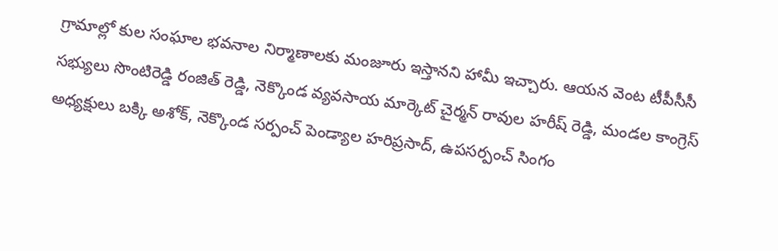గ్రామాల్లో కుల సంఘాల భవనాల నిర్మాణాలకు మంజూరు ఇస్తానని హామీ ఇచ్చారు. ఆయన వెంట టీపీసీసీ సభ్యులు సొంటిరెడ్డి రంజిత్ రెడ్డి, నెక్కొండ వ్యవసాయ మార్కెట్ చైర్మన్ రావుల హరీష్ రెడ్డి, మండల కాంగ్రెస్ అధ్యక్షులు బక్కి అశోక్, నెక్కొండ సర్పంచ్ పెండ్యాల హరిప్రసాద్, ఉపసర్పంచ్ సింగం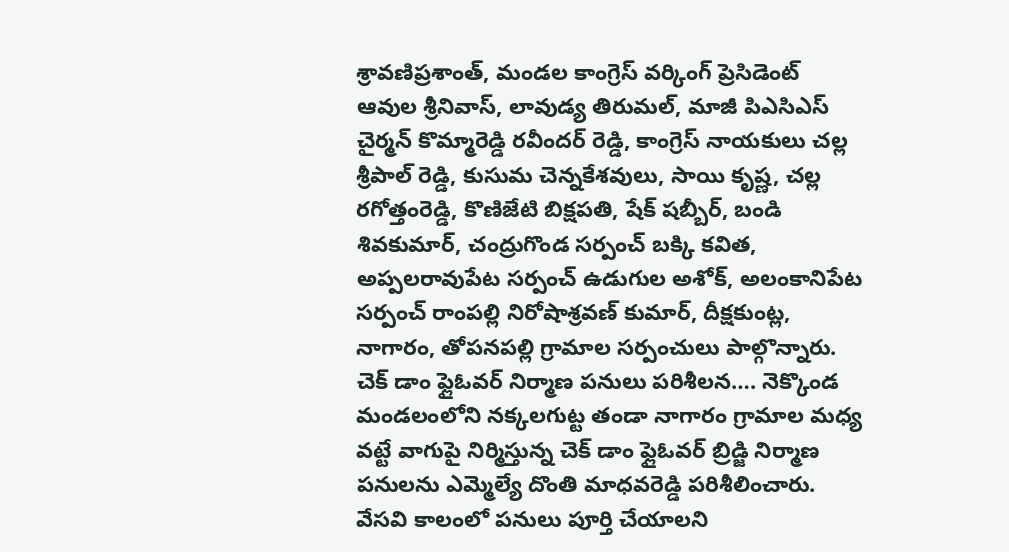శ్రావణిప్రశాంత్, మండల కాంగ్రెస్ వర్కింగ్ ప్రెసిడెంట్ ఆవుల శ్రీనివాస్, లావుడ్య తిరుమల్, మాజీ పిఎసిఎస్ చైర్మన్ కొమ్మారెడ్డి రవీందర్ రెడ్డి, కాంగ్రెస్ నాయకులు చల్ల శ్రీపాల్ రెడ్డి, కుసుమ చెన్నకేశవులు, సాయి కృష్ణ, చల్ల రగోత్తంరెడ్డి, కొణిజేటి బిక్షపతి, షేక్ షబ్బీర్, బండి శివకుమార్, చంద్రుగొండ సర్పంచ్ బక్కి కవిత, అప్పలరావుపేట సర్పంచ్ ఉడుగుల అశోక్, అలంకానిపేట సర్పంచ్ రాంపల్లి నిరోషాశ్రవణ్ కుమార్, దీక్షకుంట్ల, నాగారం, తోపనపల్లి గ్రామాల సర్పంచులు పాల్గొన్నారు.
చెక్ డాం ఫ్లైఓవర్ నిర్మాణ పనులు పరిశీలన…. నెక్కొండ మండలంలోని నక్కలగుట్ట తండా నాగారం గ్రామాల మధ్య వట్టే వాగుపై నిర్మిస్తున్న చెక్ డాం ఫ్లైఓవర్ బ్రిడ్జి నిర్మాణ పనులను ఎమ్మెల్యే దొంతి మాధవరెడ్డి పరిశీలించారు. వేసవి కాలంలో పనులు పూర్తి చేయాలని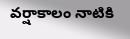వర్షాకాలం నాటికి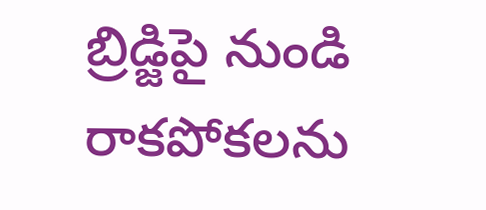బ్రిడ్జిపై నుండి రాకపోకలను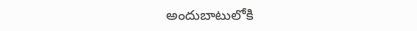అందుబాటులోకి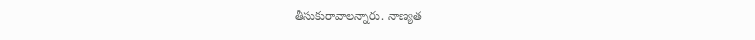తీసుకురావాలన్నారు. నాణ్యత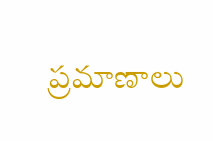ప్రమాణాలు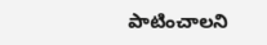పాటించాలని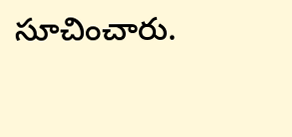సూచించారు.